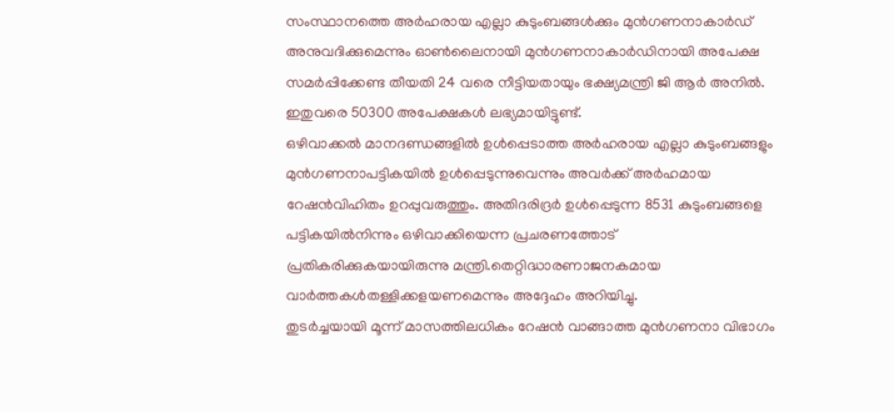സംസ്ഥാനത്തെ അർഹരായ എല്ലാ കുടുംബങ്ങൾക്കും മുൻഗണനാകാർഡ് അനുവദിക്കുമെന്നും ഓൺലൈനായി മുൻഗണനാകാർഡിനായി അപേക്ഷ സമർപ്പിക്കേണ്ട തീയതി 24 വരെ നീട്ടിയതായും ഭക്ഷ്യമന്ത്രി ജി ആർ അനിൽ. ഇതുവരെ 50300 അപേക്ഷകൾ ലഭ്യമായിട്ടുണ്ട്.
ഒഴിവാക്കൽ മാനദണ്ഡങ്ങളിൽ ഉൾപ്പെടാത്ത അർഹരായ എല്ലാ കുടുംബങ്ങളും മുൻഗണനാപട്ടികയിൽ ഉൾപ്പെടുന്നുവെന്നും അവർക്ക് അർഹമായ റേഷൻവിഹിതം ഉറപ്പുവരുത്തും. അതിദരിദ്രർ ഉൾപ്പെടുന്ന 8531 കുടുംബങ്ങളെ പട്ടികയിൽനിന്നും ഒഴിവാക്കിയെന്ന പ്രചരണത്തോട് പ്രതികരിക്കുകയായിരുന്നു മന്ത്രി.തെറ്റിദ്ധാരണാജനകമായ വാർത്തകൾതള്ളിക്കളയണമെന്നും അദ്ദേഹം അറിയിച്ചു.
തുടർച്ചയായി മൂന്ന് മാസത്തിലധികം റേഷൻ വാങ്ങാത്ത മുൻഗണനാ വിഭാഗം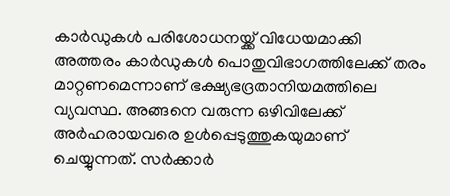കാർഡുകൾ പരിശോധനയ്ക്ക് വിധേയമാക്കി അത്തരം കാർഡുകൾ പൊതുവിഭാഗത്തിലേക്ക് തരം മാറ്റണമെന്നാണ് ഭക്ഷ്യഭദ്രതാനിയമത്തിലെ വ്യവസ്ഥ. അങ്ങനെ വരുന്ന ഒഴിവിലേക്ക് അർഹരായവരെ ഉൾപ്പെടുത്തുകയുമാണ് ചെയ്യുന്നത്. സർക്കാർ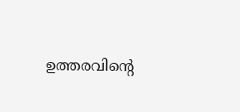ഉത്തരവിന്റെ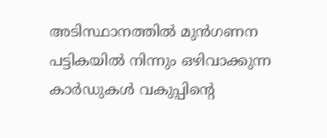അടിസ്ഥാനത്തിൽ മുൻഗണന പട്ടികയിൽ നിന്നും ഒഴിവാക്കുന്ന കാർഡുകൾ വകുപ്പിന്റെ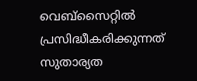വെബ്സൈറ്റിൽ പ്രസിദ്ധീകരിക്കുന്നത് സുതാര്യത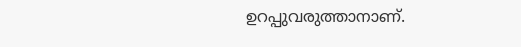ഉറപ്പുവരുത്താനാണ്.